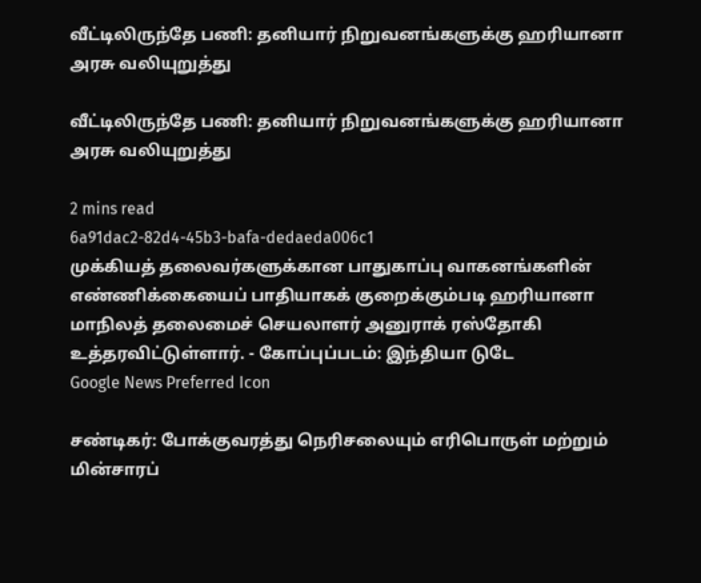வீட்டிலிருந்தே பணி: தனியார் நிறுவனங்களுக்கு ஹரியானா அரசு வலியுறுத்து

வீட்டிலிருந்தே பணி: தனியார் நிறுவனங்களுக்கு ஹரியானா அரசு வலியுறுத்து

2 mins read
6a91dac2-82d4-45b3-bafa-dedaeda006c1
முக்கியத் தலைவர்களுக்கான பாதுகாப்பு வாகனங்களின் எண்ணிக்கையைப் பாதியாகக் குறைக்கும்படி ஹரியானா மாநிலத் தலைமைச் செயலாளர் அனுராக் ரஸ்தோகி உத்தரவிட்டுள்ளார். - கோப்புப்படம்: இந்தியா டுடே
Google News Preferred Icon

சண்டிகர்: போக்குவரத்து நெரிசலையும் எரிபொருள் மற்றும் மின்சாரப்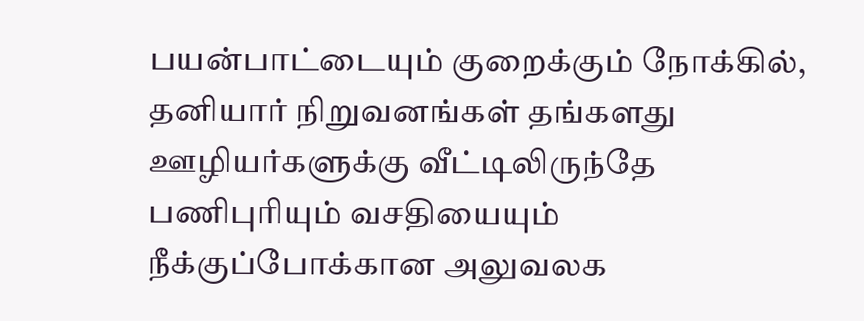பயன்பாட்டையும் குறைக்கும் நோக்கில், தனியார் நிறுவனங்கள் தங்களது ஊழியர்களுக்கு வீட்டிலிருந்தே பணிபுரியும் வசதியையும் நீக்குப்போக்கான அலுவலக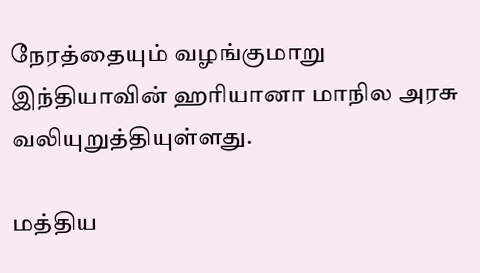நேரத்தையும் வழங்குமாறு இந்தியாவின் ஹரியானா மாநில அரசு வலியுறுத்தியுள்ளது.

மத்திய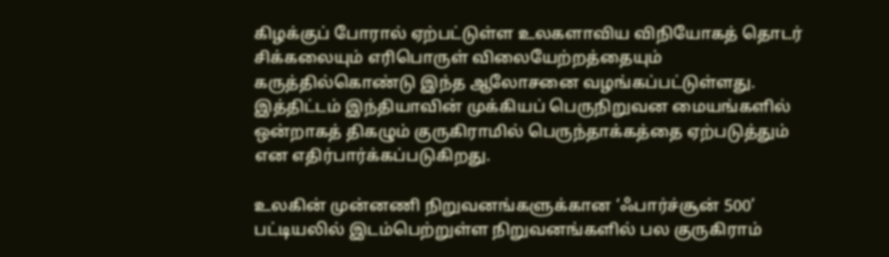கிழக்குப் போரால் ஏற்பட்டுள்ள உலகளாவிய விநியோகத் தொடர் சிக்கலையும் எரிபொருள் விலையேற்றத்தையும் கருத்தில்கொண்டு இந்த ஆலோசனை வழங்கப்பட்டுள்ளது. இத்திட்டம் இந்தியாவின் முக்கியப் பெருநிறுவன மையங்களில் ஒன்றாகத் திகழும் குருகிராமில் பெருந்தாக்கத்தை ஏற்படுத்தும் என எதிர்பார்க்கப்படுகிறது.

உலகின் முன்னணி நிறுவனங்களுக்கான ‘ஃபார்ச்சூன் 500’ பட்டியலில் இடம்பெற்றுள்ள நிறுவனங்களில் பல குருகிராம்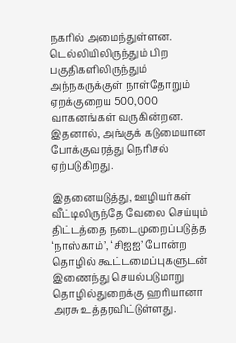நகரில் அமைந்துள்ளன. டெல்லியிலிருந்தும் பிற பகுதிகளிலிருந்தும் அந்நகருக்குள் நாள்தோறும் ஏறக்குறைய 500,000 வாகனங்கள் வருகின்றன. இதனால், அங்குக் கடுமையான போக்குவரத்து நெரிசல் ஏற்படுகிறது.

இதனையடுத்து, ஊழியர்கள் வீட்டிலிருந்தே வேலை செய்யும் திட்டத்தை நடைமுறைப்படுத்த ‘நாஸ்காம்’, ‘சிஐஐ’ போன்ற தொழில் கூட்டமைப்புகளுடன் இணைந்து செயல்படுமாறு தொழில்துறைக்கு ஹரியானா அரசு உத்தரவிட்டுள்ளது.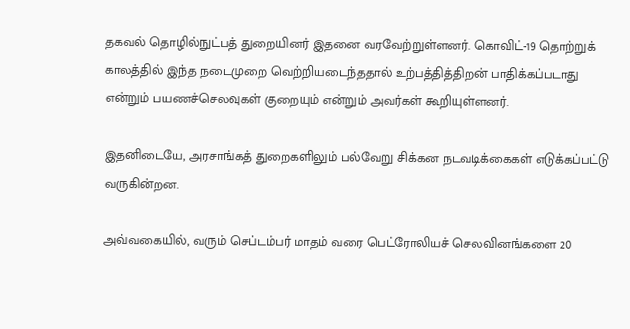தகவல் தொழில்நுட்பத் துறையினர் இதனை வரவேற்றுள்ளனர். கொவிட்-19 தொற்றுக் காலத்தில் இந்த நடைமுறை வெற்றியடைந்ததால் உற்பத்தித்திறன் பாதிக்கப்படாது என்றும் பயணச்செலவுகள் குறையும் என்றும் அவர்கள் கூறியுள்ளனர்.

இதனிடையே, அரசாங்கத் துறைகளிலும் பல்வேறு சிக்கன நடவடிக்கைகள் எடுக்கப்பட்டு வருகின்றன.

அவ்வகையில், வரும் செப்டம்பர் மாதம் வரை பெட்ரோலியச் செலவினங்களை 20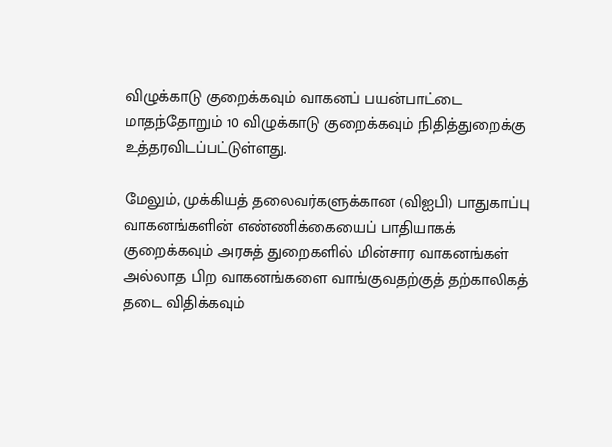விழுக்காடு குறைக்கவும் வாகனப் பயன்பாட்டை மாதந்தோறும் 10 விழுக்காடு குறைக்கவும் நிதித்துறைக்கு உத்தரவிடப்பட்டுள்ளது.

மேலும், முக்கியத் தலைவர்களுக்கான (விஐபி) பாதுகாப்பு வாகனங்களின் எண்ணிக்கையைப் பாதியாகக் குறைக்கவும் அரசுத் துறைகளில் மின்சார வாகனங்கள் அல்லாத பிற வாகனங்களை வாங்குவதற்குத் தற்காலிகத் தடை விதிக்கவும்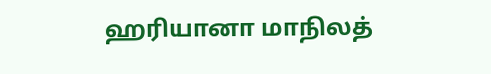ஹரியானா மாநிலத்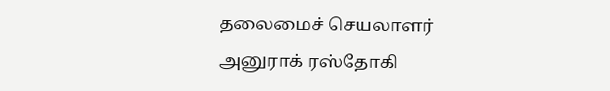தலைமைச் செயலாளர் அனுராக் ரஸ்தோகி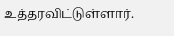உத்தரவிட்டுள்ளார்.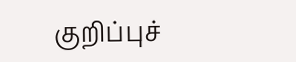குறிப்புச்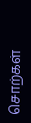சொற்கள்